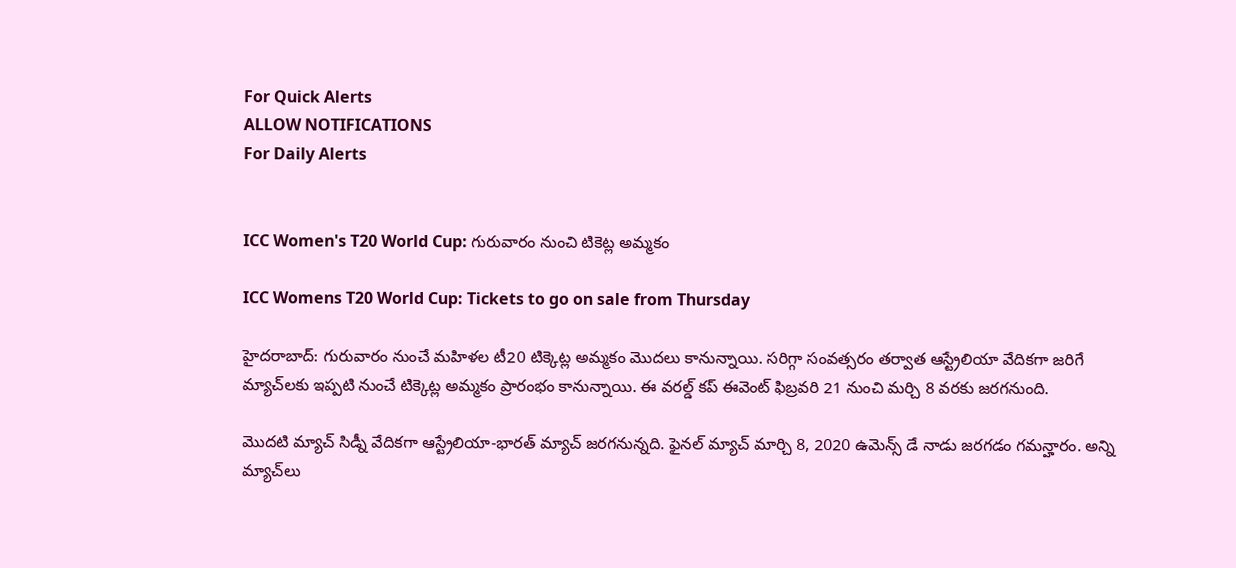For Quick Alerts
ALLOW NOTIFICATIONS
For Daily Alerts


ICC Women's T20 World Cup: గురువారం నుంచి టికెట్ల అమ్మకం

ICC Womens T20 World Cup: Tickets to go on sale from Thursday

హైదరాబాద్: గురువారం నుంచే మహిళల టీ20 టిక్కెట్ల అమ్మకం మొదలు కానున్నాయి. సరిగ్గా సంవత్సరం తర్వాత ఆస్ట్రేలియా వేదికగా జరిగే మ్యాచ్‌లకు ఇప్పటి నుంచే టిక్కెట్ల అమ్మకం ప్రారంభం కానున్నాయి. ఈ వరల్డ్ కప్ ఈవెంట్ ఫిబ్రవరి 21 నుంచి మర్చి 8 వరకు జరగనుంది.

మొదటి మ్యాచ్ సిడ్నీ వేదికగా ఆస్ట్రేలియా-భారత్ మ్యాచ్ జరగనున్నది. ఫైనల్ మ్యాచ్ మార్చి 8, 2020 ఉమెన్స్ డే నాడు జరగడం గమన్హారం. అన్ని మ్యాచ్‌లు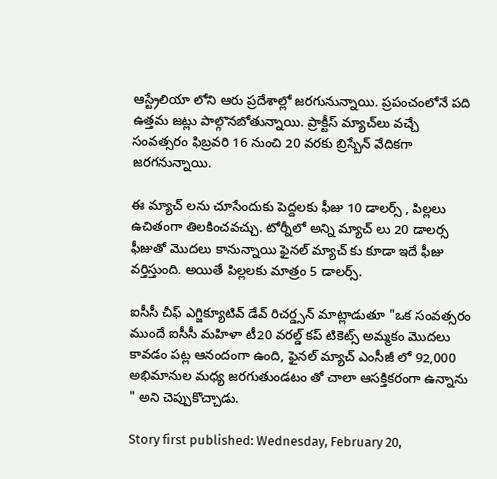ఆస్ట్రేలియా లోని ఆరు ప్రదేశాల్లో జరగునున్నాయి. ప్రపంచంలోనే పది ఉత్తమ జట్లు పాల్గొనబోతున్నాయి. ప్రాక్టీస్ మ్యాచ్‌లు వచ్చే సంవత్సరం ఫిబ్రవరి 16 నుంచి 20 వరకు బ్రిస్బేన్ వేదికగా జరగనున్నాయి.

ఈ మ్యాచ్ లను చూసేందుకు పెద్దలకు ఫీజు 10 డాలర్స్ , పిల్లలు ఉచితంగా తిలకించవచ్చు. టోర్నీలో అన్ని మ్యాచ్ లు 20 డాలర్స ఫీజుతో మొదలు కానున్నాయి ఫైనల్ మ్యాచ్ కు కూడా ఇదే ఫీజు వర్తిస్తుంది. అయితే పిల్లలకు మాత్రం 5 డాలర్స్.

ఐసీసీ చీఫ్ ఎగ్జిక్యూటివ్ డేవ్ రిచర్డ్సన్ మాట్లాడుతూ "ఒక సంవత్సరం ముందే ఐసీసీ మహిళా టీ20 వరల్డ్ కప్ టికెట్స్ అమ్మకం మొదలు కావడం పట్ల ఆనందంగా ఉంది, ఫైనల్ మ్యాచ్ ఎంసీజీ లో 92,000 అభిమానుల మధ్య జరగుతుండటం తో చాలా ఆసక్తికరంగా ఉన్నాను " అని చెప్పుకొచ్చాడు.

Story first published: Wednesday, February 20,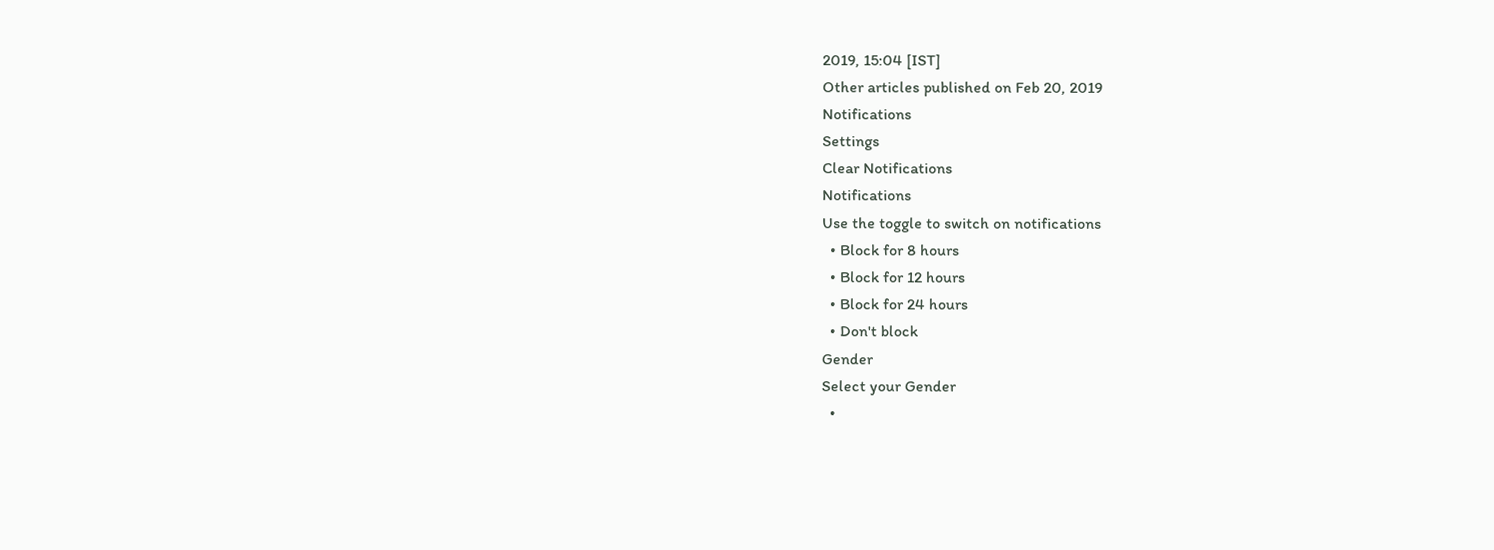2019, 15:04 [IST]
Other articles published on Feb 20, 2019
Notifications
Settings
Clear Notifications
Notifications
Use the toggle to switch on notifications
  • Block for 8 hours
  • Block for 12 hours
  • Block for 24 hours
  • Don't block
Gender
Select your Gender
  •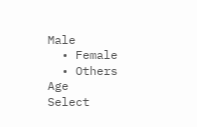Male
  • Female
  • Others
Age
Select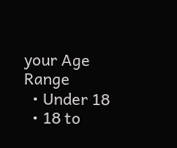your Age Range
  • Under 18
  • 18 to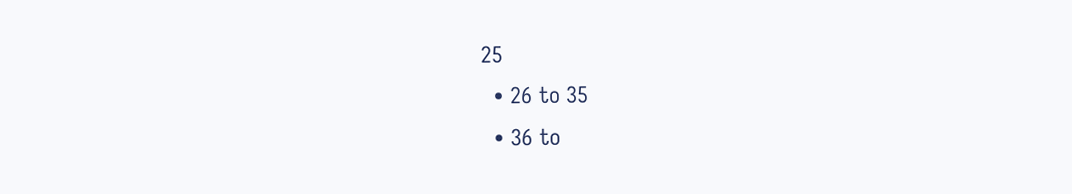25
  • 26 to 35
  • 36 to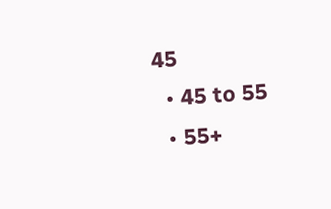45
  • 45 to 55
  • 55+